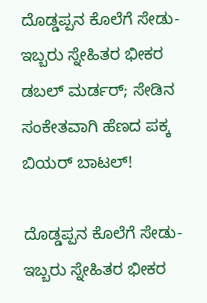ದೊಡ್ಡಪ್ಪನ ಕೊಲೆಗೆ ಸೇಡು- ಇಬ್ಬರು ಸ್ನೇಹಿತರ ಭೀಕರ ಡಬಲ್ ಮರ್ಡರ್; ಸೇಡಿನ ಸಂಕೇತವಾಗಿ ಹೆಣದ ಪಕ್ಕ ಬಿಯರ್ ಬಾಟಲ್!

ದೊಡ್ಡಪ್ಪನ ಕೊಲೆಗೆ ಸೇಡು- ಇಬ್ಬರು ಸ್ನೇಹಿತರ ಭೀಕರ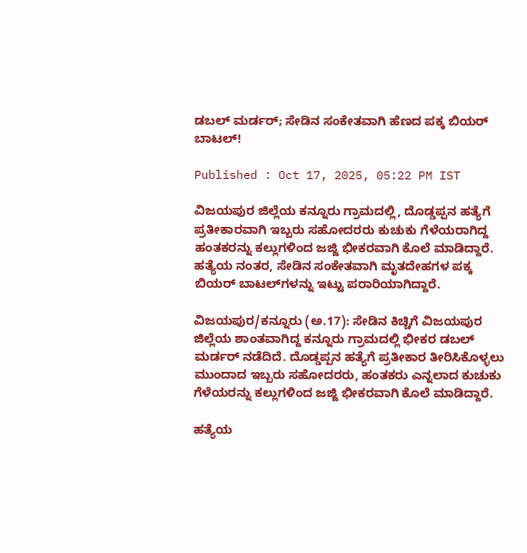ಡಬಲ್ ಮರ್ಡರ್; ಸೇಡಿನ ಸಂಕೇತವಾಗಿ ಹೆಣದ ಪಕ್ಕ ಬಿಯರ್ ಬಾಟಲ್!

Published : Oct 17, 2025, 05:22 PM IST

ವಿಜಯಪುರ ಜಿಲ್ಲೆಯ ಕನ್ನೂರು ಗ್ರಾಮದಲ್ಲಿ, ದೊಡ್ಡಪ್ಪನ ಹತ್ಯೆಗೆ ಪ್ರತೀಕಾರವಾಗಿ ಇಬ್ಬರು ಸಹೋದರರು ಕುಚುಕು ಗೆಳೆಯರಾಗಿದ್ದ ಹಂತಕರನ್ನು ಕಲ್ಲುಗಳಿಂದ ಜಜ್ಜಿ ಭೀಕರವಾಗಿ ಕೊಲೆ ಮಾಡಿದ್ದಾರೆ. ಹತ್ಯೆಯ ನಂತರ, ಸೇಡಿನ ಸಂಕೇತವಾಗಿ ಮೃತದೇಹಗಳ ಪಕ್ಕ ಬಿಯರ್ ಬಾಟಲ್‌ಗಳನ್ನು ಇಟ್ಟು ಪರಾರಿಯಾಗಿದ್ದಾರೆ.

ವಿಜಯಪುರ/ಕನ್ನೂರು (ಅ.17): ಸೇಡಿನ ಕಿಚ್ಚಿಗೆ ವಿಜಯಪುರ ಜಿಲ್ಲೆಯ ಶಾಂತವಾಗಿದ್ದ ಕನ್ನೂರು ಗ್ರಾಮದಲ್ಲಿ ಭೀಕರ ಡಬಲ್ ಮರ್ಡರ್ ನಡೆದಿದೆ. ದೊಡ್ಡಪ್ಪನ ಹತ್ಯೆಗೆ ಪ್ರತೀಕಾರ ತೀರಿಸಿಕೊಳ್ಳಲು ಮುಂದಾದ ಇಬ್ಬರು ಸಹೋದರರು, ಹಂತಕರು ಎನ್ನಲಾದ ಕುಚುಕು ಗೆಳೆಯರನ್ನು ಕಲ್ಲುಗಳಿಂದ ಜಜ್ಜಿ ಭೀಕರವಾಗಿ ಕೊಲೆ ಮಾಡಿದ್ದಾರೆ.

ಹತ್ಯೆಯ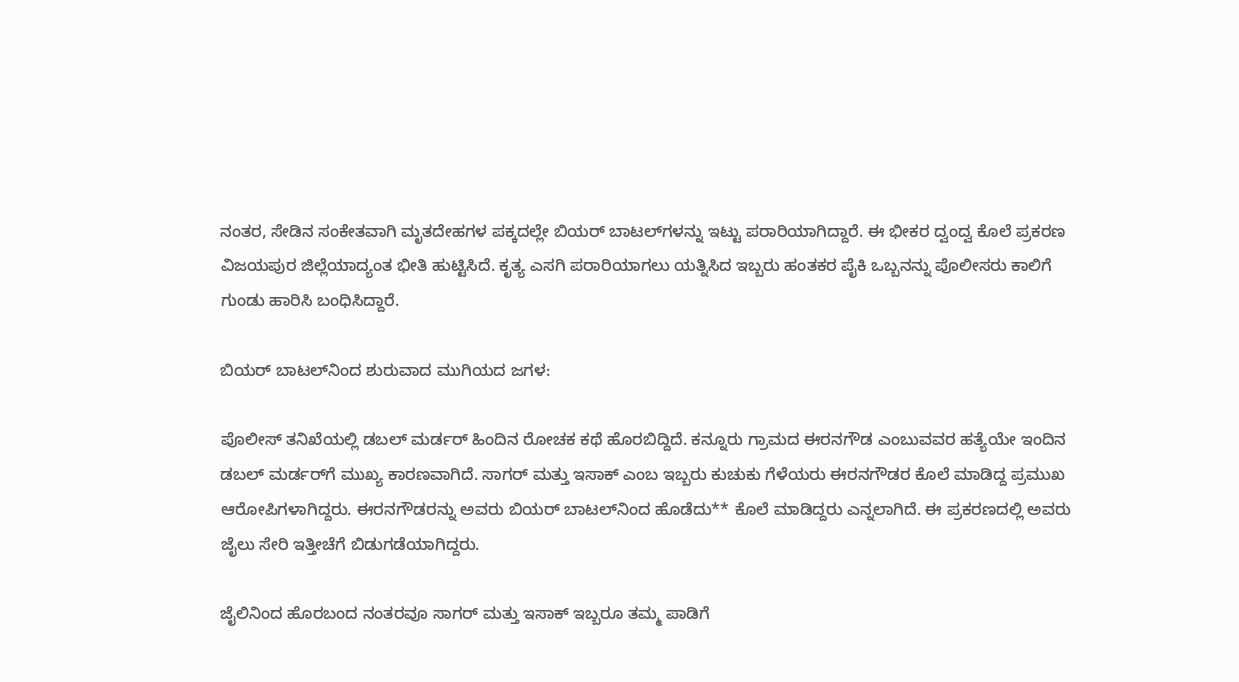ನಂತರ, ಸೇಡಿನ ಸಂಕೇತವಾಗಿ ಮೃತದೇಹಗಳ ಪಕ್ಕದಲ್ಲೇ ಬಿಯರ್ ಬಾಟಲ್‌ಗಳನ್ನು ಇಟ್ಟು ಪರಾರಿಯಾಗಿದ್ದಾರೆ. ಈ ಭೀಕರ ದ್ವಂದ್ವ ಕೊಲೆ ಪ್ರಕರಣ ವಿಜಯಪುರ ಜಿಲ್ಲೆಯಾದ್ಯಂತ ಭೀತಿ ಹುಟ್ಟಿಸಿದೆ. ಕೃತ್ಯ ಎಸಗಿ ಪರಾರಿಯಾಗಲು ಯತ್ನಿಸಿದ ಇಬ್ಬರು ಹಂತಕರ ಪೈಕಿ ಒಬ್ಬನನ್ನು ಪೊಲೀಸರು ಕಾಲಿಗೆ ಗುಂಡು ಹಾರಿಸಿ ಬಂಧಿಸಿದ್ದಾರೆ.

ಬಿಯರ್ ಬಾಟಲ್‌ನಿಂದ ಶುರುವಾದ ಮುಗಿಯದ ಜಗಳ:

ಪೊಲೀಸ್ ತನಿಖೆಯಲ್ಲಿ ಡಬಲ್ ಮರ್ಡರ್ ಹಿಂದಿನ ರೋಚಕ ಕಥೆ ಹೊರಬಿದ್ದಿದೆ. ಕನ್ನೂರು ಗ್ರಾಮದ ಈರನಗೌಡ ಎಂಬುವವರ ಹತ್ಯೆಯೇ ಇಂದಿನ ಡಬಲ್ ಮರ್ಡರ್‌ಗೆ ಮುಖ್ಯ ಕಾರಣವಾಗಿದೆ. ಸಾಗರ್ ಮತ್ತು ಇಸಾಕ್ ಎಂಬ ಇಬ್ಬರು ಕುಚುಕು ಗೆಳೆಯರು ಈರನಗೌಡರ ಕೊಲೆ ಮಾಡಿದ್ದ ಪ್ರಮುಖ ಆರೋಪಿಗಳಾಗಿದ್ದರು. ಈರನಗೌಡರನ್ನು ಅವರು ಬಿಯರ್ ಬಾಟಲ್‌ನಿಂದ ಹೊಡೆದು** ಕೊಲೆ ಮಾಡಿದ್ದರು ಎನ್ನಲಾಗಿದೆ. ಈ ಪ್ರಕರಣದಲ್ಲಿ ಅವರು ಜೈಲು ಸೇರಿ ಇತ್ತೀಚೆಗೆ ಬಿಡುಗಡೆಯಾಗಿದ್ದರು.

ಜೈಲಿನಿಂದ ಹೊರಬಂದ ನಂತರವೂ ಸಾಗರ್ ಮತ್ತು ಇಸಾಕ್ ಇಬ್ಬರೂ ತಮ್ಮ ಪಾಡಿಗೆ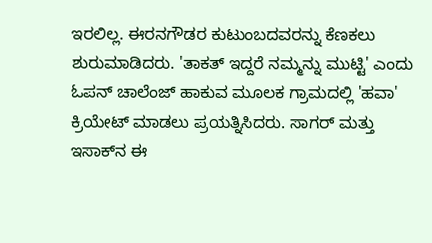ಇರಲಿಲ್ಲ. ಈರನಗೌಡರ ಕುಟುಂಬದವರನ್ನು ಕೆಣಕಲು ಶುರುಮಾಡಿದರು. 'ತಾಕತ್ ಇದ್ದರೆ ನಮ್ಮನ್ನು ಮುಟ್ಟಿ' ಎಂದು ಓಪನ್ ಚಾಲೆಂಜ್ ಹಾಕುವ ಮೂಲಕ ಗ್ರಾಮದಲ್ಲಿ 'ಹವಾ' ಕ್ರಿಯೇಟ್ ಮಾಡಲು ಪ್ರಯತ್ನಿಸಿದರು. ಸಾಗರ್ ಮತ್ತು ಇಸಾಕ್‌ನ ಈ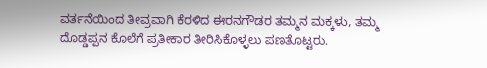ವರ್ತನೆಯಿಂದ ತೀವ್ರವಾಗಿ ಕೆರಳಿದ ಈರನಗೌಡರ ತಮ್ಮನ ಮಕ್ಕಳು, ತಮ್ಮ ದೊಡ್ಡಪ್ಪನ ಕೊಲೆಗೆ ಪ್ರತೀಕಾರ ತೀರಿಸಿಕೊಳ್ಳಲು ಪಣತೊಟ್ಟರು.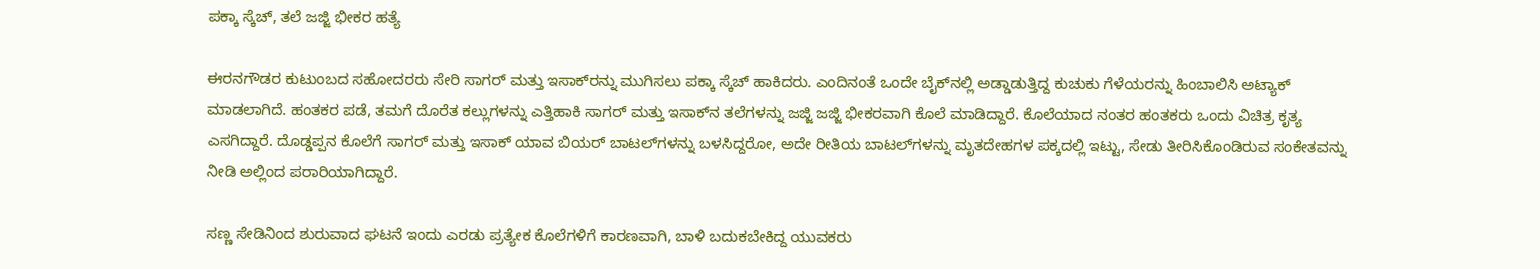ಪಕ್ಕಾ ಸ್ಕೆಚ್, ತಲೆ ಜಜ್ಜಿ ಭೀಕರ ಹತ್ಯೆ

ಈರನಗೌಡರ ಕುಟುಂಬದ ಸಹೋದರರು ಸೇರಿ ಸಾಗರ್ ಮತ್ತು ಇಸಾಕ್‌ರನ್ನು ಮುಗಿಸಲು ಪಕ್ಕಾ ಸ್ಕೆಚ್ ಹಾಕಿದರು. ಎಂದಿನಂತೆ ಒಂದೇ ಬೈಕ್‌ನಲ್ಲಿ ಅಡ್ಡಾಡುತ್ತಿದ್ದ ಕುಚುಕು ಗೆಳೆಯರನ್ನು ಹಿಂಬಾಲಿಸಿ ಅಟ್ಯಾಕ್ ಮಾಡಲಾಗಿದೆ. ಹಂತಕರ ಪಡೆ, ತಮಗೆ ದೊರೆತ ಕಲ್ಲುಗಳನ್ನು ಎತ್ತಿಹಾಕಿ ಸಾಗರ್ ಮತ್ತು ಇಸಾಕ್‌ನ ತಲೆಗಳನ್ನು ಜಜ್ಜಿ ಜಜ್ಜಿ ಭೀಕರವಾಗಿ ಕೊಲೆ ಮಾಡಿದ್ದಾರೆ. ಕೊಲೆಯಾದ ನಂತರ ಹಂತಕರು ಒಂದು ವಿಚಿತ್ರ ಕೃತ್ಯ ಎಸಗಿದ್ದಾರೆ. ದೊಡ್ಡಪ್ಪನ ಕೊಲೆಗೆ ಸಾಗರ್ ಮತ್ತು ಇಸಾಕ್ ಯಾವ ಬಿಯರ್ ಬಾಟಲ್‌ಗಳನ್ನು ಬಳಸಿದ್ದರೋ, ಅದೇ ರೀತಿಯ ಬಾಟಲ್‌ಗಳನ್ನು ಮೃತದೇಹಗಳ ಪಕ್ಕದಲ್ಲಿ ಇಟ್ಟು, ಸೇಡು ತೀರಿಸಿಕೊಂಡಿರುವ ಸಂಕೇತವನ್ನು ನೀಡಿ ಅಲ್ಲಿಂದ ಪರಾರಿಯಾಗಿದ್ದಾರೆ.

ಸಣ್ಣ ಸೇಡಿನಿಂದ ಶುರುವಾದ ಘಟನೆ ಇಂದು ಎರಡು ಪ್ರತ್ಯೇಕ ಕೊಲೆಗಳಿಗೆ ಕಾರಣವಾಗಿ, ಬಾಳಿ ಬದುಕಬೇಕಿದ್ದ ಯುವಕರು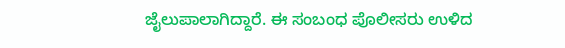ಜೈಲುಪಾಲಾಗಿದ್ದಾರೆ. ಈ ಸಂಬಂಧ ಪೊಲೀಸರು ಉಳಿದ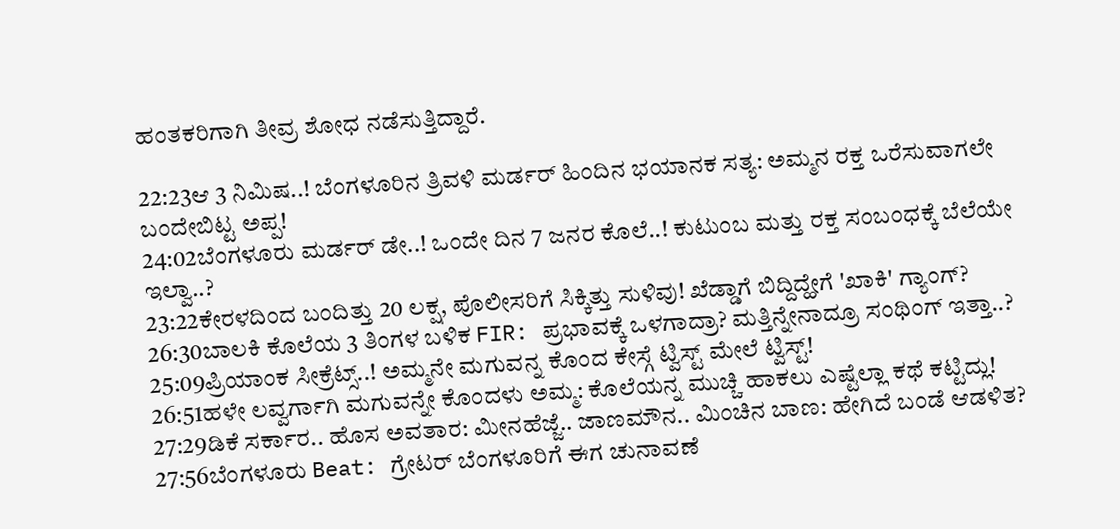ಹಂತಕರಿಗಾಗಿ ತೀವ್ರ ಶೋಧ ನಡೆಸುತ್ತಿದ್ದಾರೆ.

22:23ಆ 3 ನಿಮಿಷ..! ಬೆಂಗಳೂರಿನ ತ್ರಿವಳಿ ಮರ್ಡರ್ ಹಿಂದಿನ ಭಯಾನಕ ಸತ್ಯ: ಅಮ್ಮನ ರಕ್ತ ಒರೆಸುವಾಗಲೇ ಬಂದೇಬಿಟ್ಟ ಅಪ್ಪ!
24:02ಬೆಂಗಳೂರು ಮರ್ಡರ್ ಡೇ..! ಒಂದೇ ದಿನ 7 ಜನರ ಕೊಲೆ..! ಕುಟುಂಬ ಮತ್ತು ರಕ್ತ ಸಂಬಂಧಕ್ಕೆ ಬೆಲೆಯೇ ಇಲ್ವಾ..?
23:22ಕೇರಳದಿಂದ ಬಂದಿತ್ತು 20 ಲಕ್ಷ, ಪೊಲೀಸರಿಗೆ ಸಿಕ್ಕಿತ್ತು ಸುಳಿವು! ಖೆಡ್ಡಾಗೆ ಬಿದ್ದಿದ್ಹೇಗೆ 'ಖಾಕಿ' ಗ್ಯಾಂಗ್?
26:30ಬಾಲಕಿ ಕೊಲೆಯ 3 ತಿಂಗಳ ಬಳಿಕ FIR: ಪ್ರಭಾವಕ್ಕೆ ಒಳಗಾದ್ರಾ? ಮತ್ತಿನ್ನೇನಾದ್ರೂ ಸಂಥಿಂಗ್ ಇತ್ತಾ..?
25:09ಪ್ರಿಯಾಂಕ ಸೀಕ್ರೆಟ್ಸ್..! ಅಮ್ಮನೇ ಮಗುವನ್ನ ಕೊಂದ ಕೇಸ್ಗೆ ಟ್ವಿಸ್ಟ್ ಮೇಲೆ ಟ್ವಿಸ್ಟ್!
26:51ಹಳೇ ಲವ್ವರ್ಗಾಗಿ ಮಗುವನ್ನೇ ಕೊಂದಳು ಅಮ್ಮ: ಕೊಲೆಯನ್ನ ಮುಚ್ಚಿ ಹಾಕಲು ಎಷ್ಟೆಲ್ಲಾ ಕಥೆ ಕಟ್ಟಿದ್ಲು!
27:29ಡಿಕೆ ಸರ್ಕಾರ.. ಹೊಸ ಅವತಾರ: ಮೀನಹೆಜ್ಜೆ.. ಜಾಣಮೌನ.. ಮಿಂಚಿನ ಬಾಣ: ಹೇಗಿದೆ ಬಂಡೆ ಆಡಳಿತ?
27:56ಬೆಂಗಳೂರು Beat: ಗ್ರೇಟರ್ ಬೆಂಗಳೂರಿಗೆ ಈಗ ಚುನಾವಣೆ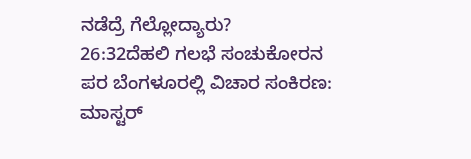ನಡೆದ್ರೆ ಗೆಲ್ಲೋದ್ಯಾರು?
26:32ದೆಹಲಿ ಗಲಭೆ ಸಂಚುಕೋರನ ಪರ ಬೆಂಗಳೂರಲ್ಲಿ ವಿಚಾರ ಸಂಕಿರಣ: ಮಾಸ್ಟರ್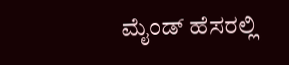ಮೈಂಡ್ ಹೆಸರಲ್ಲಿ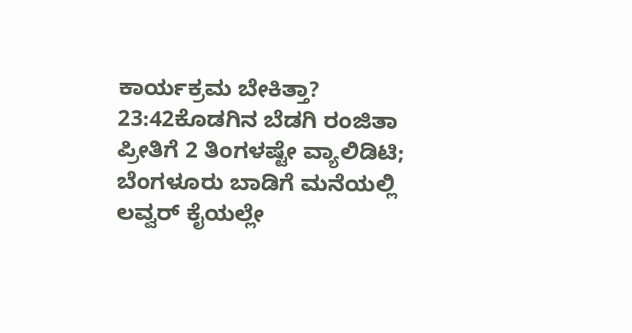ಕಾರ್ಯಕ್ರಮ ಬೇಕಿತ್ತಾ?
23:42ಕೊಡಗಿನ ಬೆಡಗಿ ರಂಜಿತಾ ಪ್ರೀತಿಗೆ 2 ತಿಂಗಳಷ್ಟೇ ವ್ಯಾಲಿಡಿಟಿ; ಬೆಂಗಳೂರು ಬಾಡಿಗೆ ಮನೆಯಲ್ಲಿ ಲವ್ವರ್ ಕೈಯಲ್ಲೇ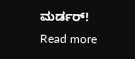ಮರ್ಡರ್!
Read more